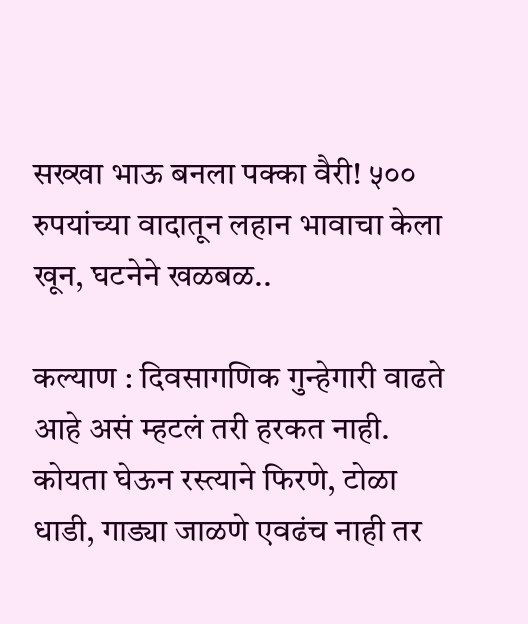सख्खा भाऊ बनला पक्का वैरी! ५०० रुपयांच्या वादातून लहान भावाचा केला खून, घटनेने खळबळ..

कल्याण : दिवसागणिक गुन्हेगारी वाढते आहे असं म्हटलं तरी हरकत नाही. कोयता घेऊन रस्त्याने फिरणे, टोळा धाडी, गाड्या जाळणे एवढंच नाही तर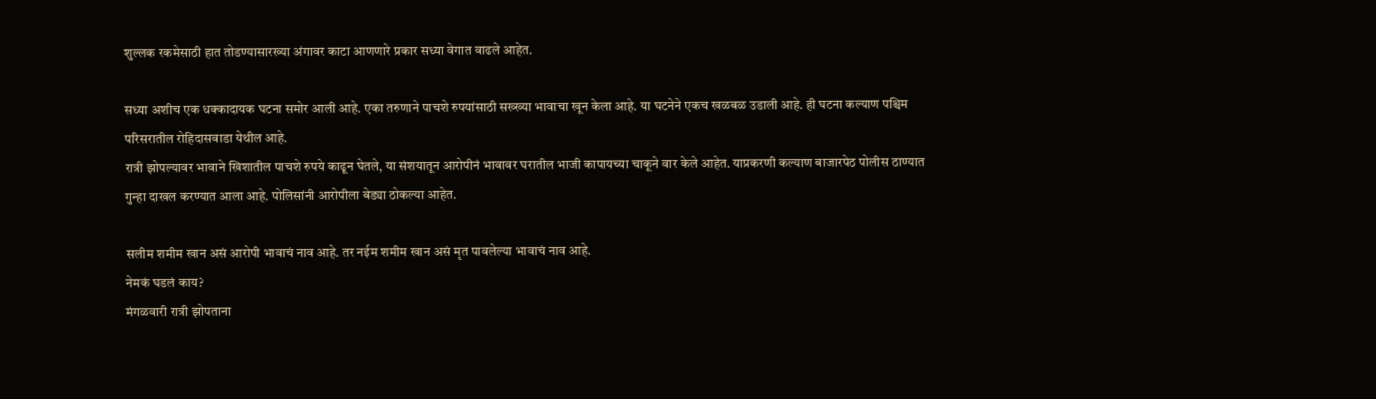शुल्लक रकमेसाठी हात तोडण्यासारख्या अंगावर काटा आणणारे प्रकार सध्या वेगात वाढले आहेत.

सध्या अशीच एक धक्कादायक घटना समोर आली आहे. एका तरुणाने पाचशे रुपयांसाठी सख्ख्या भावाचा खून केला आहे. या घटनेने एकच खळबळ उडाली आहे. ही घटना कल्याण पश्चिम परिसरातील रोहिदासवाडा येथील आहे.
रात्री झोपल्यावर भावाने खिशातील पाचशे रुपये काढून घेतले, या संशयातून आरोपीनं भावावर घरातील भाजी कापायच्या चाकूने वार केले आहेत. याप्रकरणी कल्याण बाजारपेठ पोलीस ठाण्यात गुन्हा दाखल करण्यात आला आहे. पोलिसांनी आरोपीला बेड्या ठोकल्या आहेत.

सलीम शमीम खान असं आरोपी भावाचं नाव आहे. तर नईम शमीम खान असं मृत पावलेल्या भावाचं नाव आहे.
नेमकं घडलं काय?
मंगळवारी रात्री झोपताना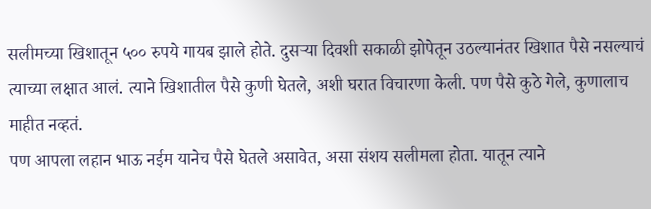सलीमच्या खिशातून ५०० रुपये गायब झाले होते. दुसऱ्या दिवशी सकाळी झोपेतून उठल्यानंतर खिशात पैसे नसल्याचं त्याच्या लक्षात आलं. त्याने खिशातील पैसे कुणी घेतले, अशी घरात विचारणा केली. पण पैसे कुठे गेले, कुणालाच माहीत नव्हतं.
पण आपला लहान भाऊ नईम यानेच पैसे घेतले असावेत, असा संशय सलीमला होता. यातून त्याने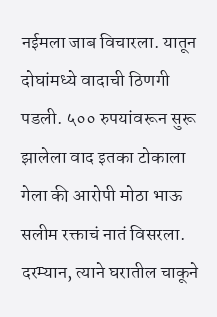नईमला जाब विचारला. यातून दोघांमध्ये वादाची ठिणगी पडली. ५०० रुपयांवरून सुरू झालेला वाद इतका टोकाला गेला की आरोपी मोठा भाऊ सलीम रक्ताचं नातं विसरला.
दरम्यान, त्याने घरातील चाकूने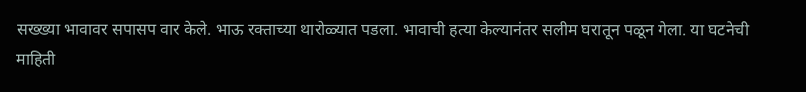सख्ख्या भावावर सपासप वार केले. भाऊ रक्ताच्या थारोळ्यात पडला. भावाची हत्या केल्यानंतर सलीम घरातून पळून गेला. या घटनेची माहिती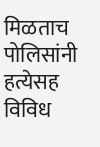मिळताच पोलिसांनी हत्येसह विविध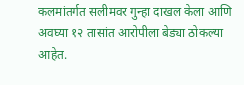कलमांतर्गत सलीमवर गुन्हा दाखल केला आणि अवघ्या १२ तासांत आरोपीला बेड्या ठोकल्या आहेत.